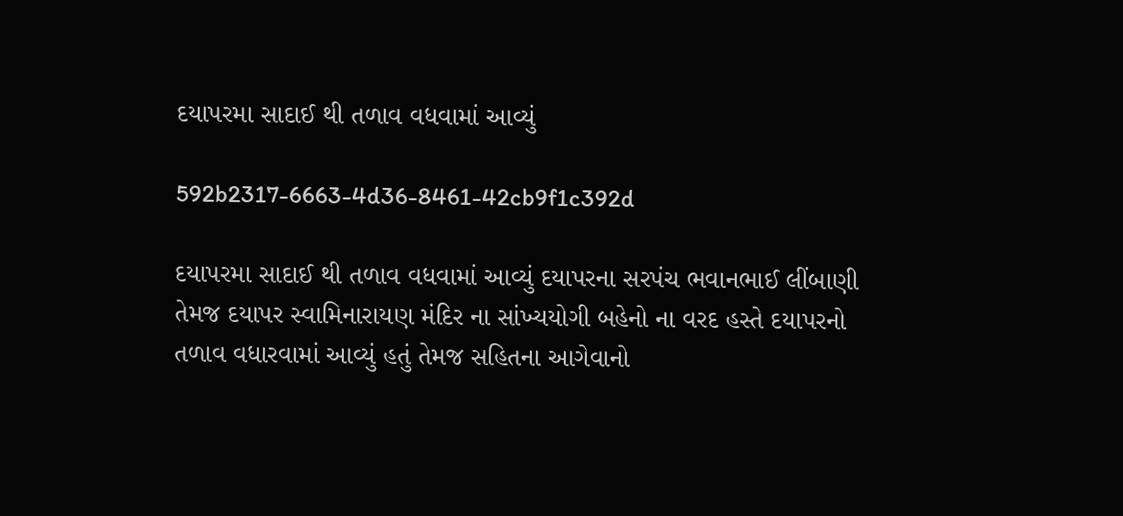દયાપરમા સાદાઈ થી તળાવ વધવામાં આવ્યું

592b2317-6663-4d36-8461-42cb9f1c392d

દયાપરમા સાદાઈ થી તળાવ વધવામાં આવ્યું દયાપરના સરપંચ ભવાનભાઈ લીંબાણી તેમજ દયાપર સ્વામિનારાયણ મંદિર ના સાંખ્યયોગી બહેનો ના વરદ હસ્તે દયાપરનો તળાવ વધારવામાં આવ્યું હતું તેમજ સહિતના આગેવાનો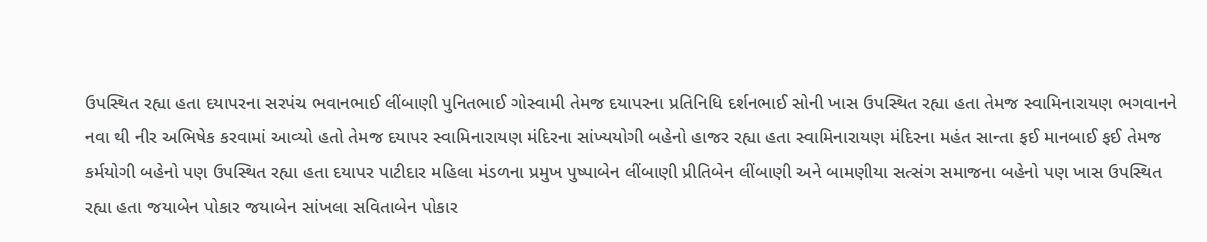ઉપસ્થિત રહ્યા હતા દયાપરના સરપંચ ભવાનભાઈ લીંબાણી પુનિતભાઈ ગોસ્વામી તેમજ દયાપરના પ્રતિનિધિ દર્શનભાઈ સોની ખાસ ઉપસ્થિત રહ્યા હતા તેમજ સ્વામિનારાયણ ભગવાનને નવા થી નીર અભિષેક કરવામાં આવ્યો હતો તેમજ દયાપર સ્વામિનારાયણ મંદિરના સાંખ્યયોગી બહેનો હાજર રહ્યા હતા સ્વામિનારાયણ મંદિરના મહંત સાન્તા ફઈ માનબાઈ ફઈ તેમજ કર્મયોગી બહેનો પણ ઉપસ્થિત રહ્યા હતા દયાપર પાટીદાર મહિલા મંડળના પ્રમુખ પુષ્પાબેન લીંબાણી પ્રીતિબેન લીંબાણી અને બામણીયા સત્સંગ સમાજના બહેનો પણ ખાસ ઉપસ્થિત રહ્યા હતા જયાબેન પોકાર જયાબેન સાંખલા સવિતાબેન પોકાર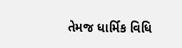તેમજ ધાર્મિક વિધિ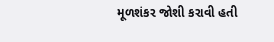મૂળશંકર જોશી કરાવી હતી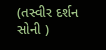(તસ્વીર દર્શન સોની )